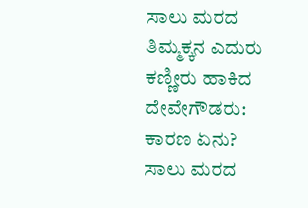ಸಾಲು ಮರದ ತಿಮ್ಮಕ್ಕನ ಎದುರು ಕಣ್ಣೀರು ಹಾಕಿದ ದೇವೇಗೌಡರು: ಕಾರಣ ಏನು?
ಸಾಲು ಮರದ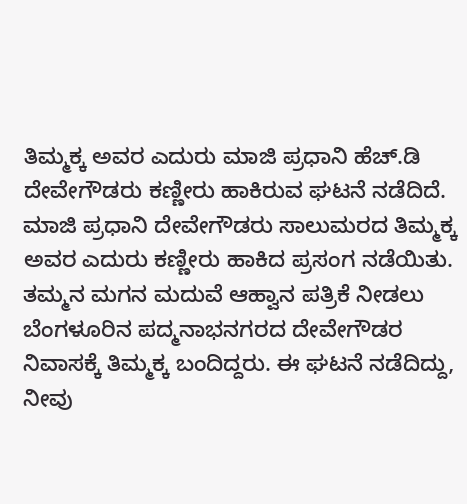ತಿಮ್ಮಕ್ಕ ಅವರ ಎದುರು ಮಾಜಿ ಪ್ರಧಾನಿ ಹೆಚ್.ಡಿ ದೇವೇಗೌಡರು ಕಣ್ಣೀರು ಹಾಕಿರುವ ಘಟನೆ ನಡೆದಿದೆ.
ಮಾಜಿ ಪ್ರಧಾನಿ ದೇವೇಗೌಡರು ಸಾಲುಮರದ ತಿಮ್ಮಕ್ಕ ಅವರ ಎದುರು ಕಣ್ಣೀರು ಹಾಕಿದ ಪ್ರಸಂಗ ನಡೆಯಿತು. ತಮ್ಮನ ಮಗನ ಮದುವೆ ಆಹ್ವಾನ ಪತ್ರಿಕೆ ನೀಡಲು ಬೆಂಗಳೂರಿನ ಪದ್ಮನಾಭನಗರದ ದೇವೇಗೌಡರ ನಿವಾಸಕ್ಕೆ ತಿಮ್ಮಕ್ಕ ಬಂದಿದ್ದರು. ಈ ಘಟನೆ ನಡೆದಿದ್ದು, ನೀವು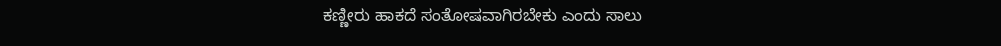ಕಣ್ಣೀರು ಹಾಕದೆ ಸಂತೋಷವಾಗಿರಬೇಕು ಎಂದು ಸಾಲು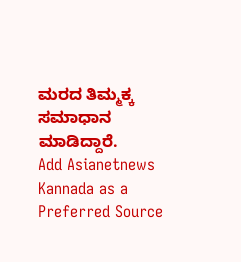ಮರದ ತಿಮ್ಮಕ್ಕ ಸಮಾಧಾನ ಮಾಡಿದ್ದಾರೆ.
Add Asianetnews Kannada as a Preferred Source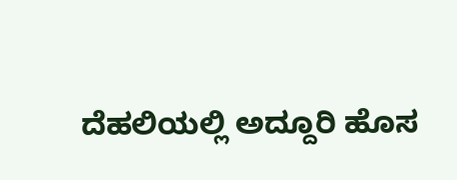ದೆಹಲಿಯಲ್ಲಿ ಅದ್ದೂರಿ ಹೊಸ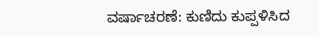ವರ್ಷಾಚರಣೆ: ಕುಣಿದು ಕುಪ್ಪಳಿಸಿದ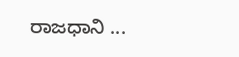ರಾಜಧಾನಿ ...